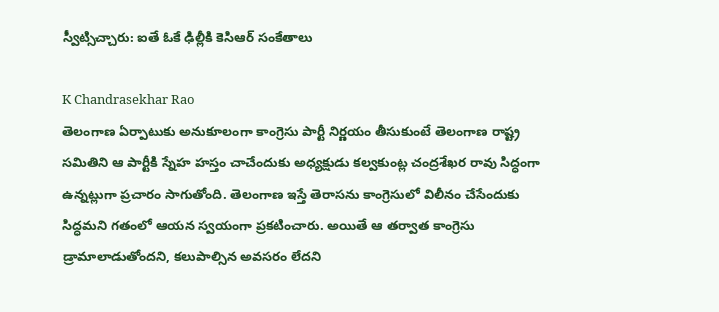స్వీట్సిచ్చారు: ఐతే ఓకే ఢిల్లీకి కెసిఆర్ సంకేతాలు

K Chandrasekhar Rao
తెలంగాణ ఏర్పాటుకు అనుకూలంగా కాంగ్రెసు పార్టీ నిర్ణయం తీసుకుంటే తెలంగాణ రాష్ట్ర సమితిని ఆ పార్టీకి స్నేహ హస్తం చాచేందుకు అధ్యక్షుడు కల్వకుంట్ల చంద్రశేఖర రావు సిద్ధంగా ఉన్నట్లుగా ప్రచారం సాగుతోంది. తెలంగాణ ఇస్తే తెరాసను కాంగ్రెసులో విలీనం చేసేందుకు సిద్ధమని గతంలో ఆయన స్వయంగా ప్రకటించారు. అయితే ఆ తర్వాత కాంగ్రెసు డ్రామాలాడుతోందని, కలుపాల్సిన అవసరం లేదని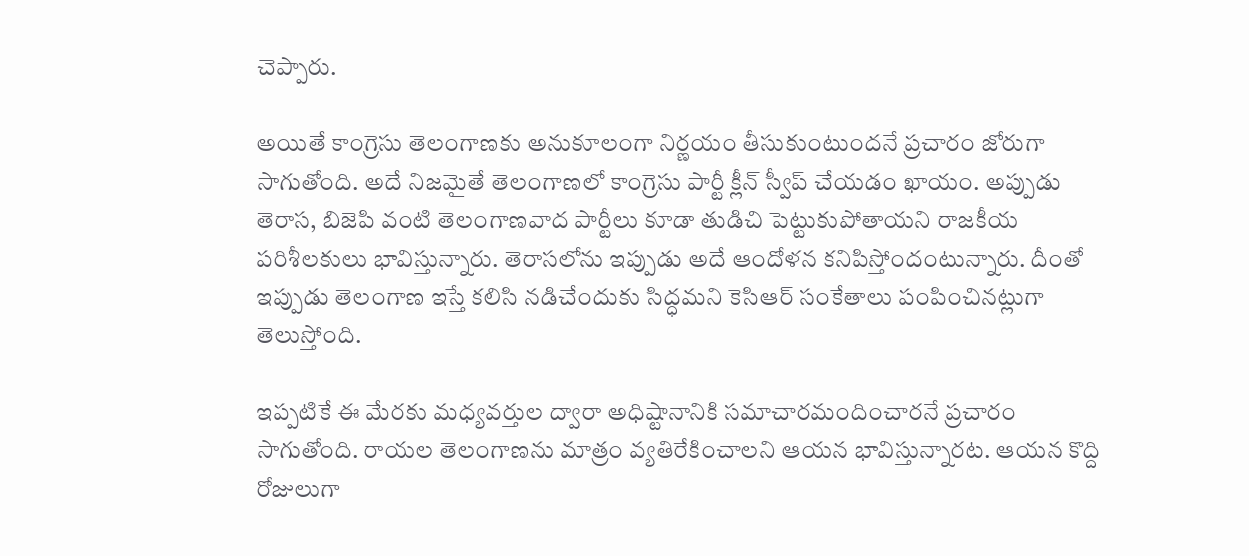చెప్పారు.

అయితే కాంగ్రెసు తెలంగాణకు అనుకూలంగా నిర్ణయం తీసుకుంటుందనే ప్రచారం జోరుగా సాగుతోంది. అదే నిజమైతే తెలంగాణలో కాంగ్రెసు పార్టీ క్లీన్ స్వీప్ చేయడం ఖాయం. అప్పుడు తెరాస, బిజెపి వంటి తెలంగాణవాద పార్టీలు కూడా తుడిచి పెట్టుకుపోతాయని రాజకీయ పరిశీలకులు భావిస్తున్నారు. తెరాసలోను ఇప్పుడు అదే ఆందోళన కనిపిస్తోందంటున్నారు. దీంతో ఇప్పుడు తెలంగాణ ఇస్తే కలిసి నడిచేందుకు సిద్ధమని కెసిఆర్ సంకేతాలు పంపించినట్లుగా తెలుస్తోంది.

ఇప్పటికే ఈ మేరకు మధ్యవర్తుల ద్వారా అధిష్టానానికి సమాచారమందించారనే ప్రచారం సాగుతోంది. రాయల తెలంగాణను మాత్రం వ్యతిరేకించాలని ఆయన భావిస్తున్నారట. ఆయన కొద్ది రోజులుగా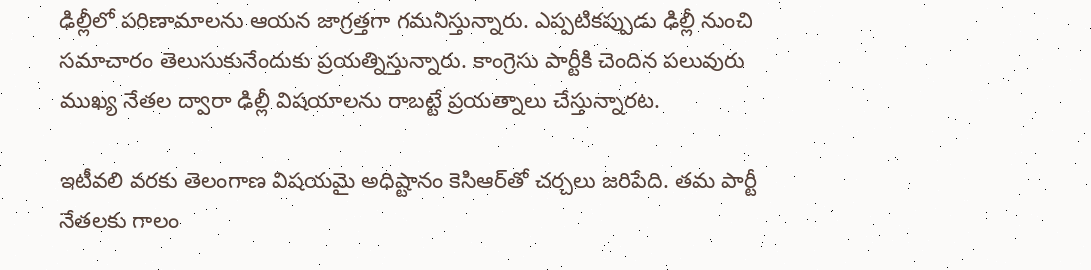ఢిల్లీలో పరిణామాలను ఆయన జాగ్రత్తగా గమనిస్తున్నారు. ఎప్పటికప్పుడు ఢిల్లీ నుంచి సమాచారం తెలుసుకునేందుకు ప్రయత్నిస్తున్నారు. కాంగ్రెసు పార్టీకి చెందిన పలువురు ముఖ్య నేతల ద్వారా ఢిల్లీ విషయాలను రాబట్టే ప్రయత్నాలు చేస్తున్నారట.

ఇటీవలి వరకు తెలంగాణ విషయమై అధిష్టానం కెసిఆర్‌తో చర్చలు జరిపేది. తమ పార్టీ నేతలకు గాలం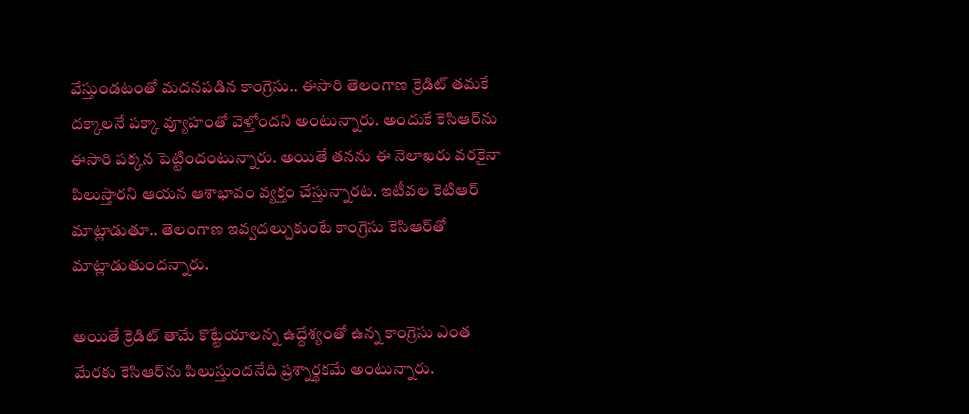వేస్తుండటంతో మదనపడిన కాంగ్రెసు.. ఈసారి తెలంగాణ క్రెడిట్ తమకే దక్కాలనే పక్కా వ్యూహంతో వెళ్తోందని అంటున్నారు. అందుకే కెసిఆర్‌ను ఈసారి పక్కన పెట్టిందంటున్నారు. అయితే తనను ఈ నెలాఖరు వరకైనా పిలుస్తారని ఆయన ఆశాభావం వ్యక్తం చేస్తున్నారట. ఇటీవల కెటిఆర్ మాట్లాడుతూ.. తెలంగాణ ఇవ్వదల్చుకుంటే కాంగ్రెసు కెసిఆర్‌తో మాట్లాడుతుందన్నారు.

అయితే క్రెడిట్ తామే కొట్టేయాలన్న ఉద్దేశ్యంతో ఉన్న కాంగ్రెసు ఎంత మేరకు కెసిఆర్‌ను పిలుస్తుందనేది ప్రశ్నార్థకమే అంటున్నారు.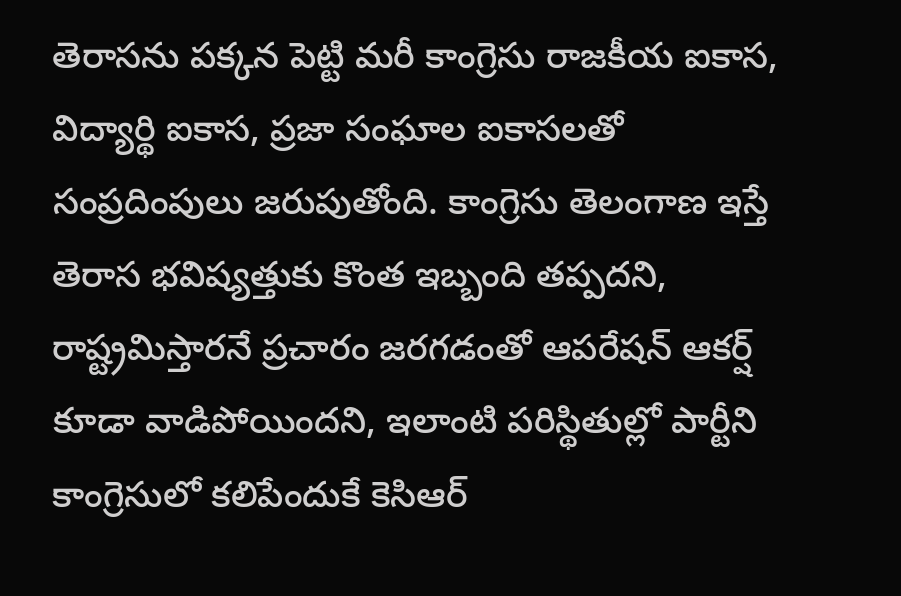తెరాసను పక్కన పెట్టి మరీ కాంగ్రెసు రాజకీయ ఐకాస, విద్యార్థి ఐకాస, ప్రజా సంఘాల ఐకాసలతో సంప్రదింపులు జరుపుతోంది. కాంగ్రెసు తెలంగాణ ఇస్తే తెరాస భవిష్యత్తుకు కొంత ఇబ్బంది తప్పదని, రాష్ట్రమిస్తారనే ప్రచారం జరగడంతో ఆపరేషన్ ఆకర్ష్ కూడా వాడిపోయిందని, ఇలాంటి పరిస్థితుల్లో పార్టీని కాంగ్రెసులో కలిపేందుకే కెసిఆర్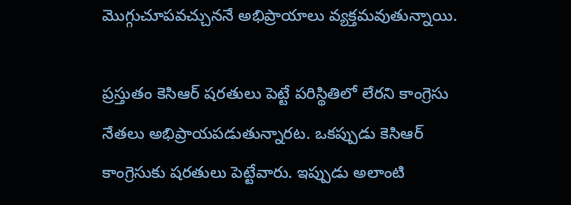మొగ్గుచూపవచ్చుననే అభిప్రాయాలు వ్యక్తమవుతున్నాయి.

ప్రస్తుతం కెసిఆర్ షరతులు పెట్టే పరిస్థితిలో లేరని కాంగ్రెసు నేతలు అభిప్రాయపడుతున్నారట. ఒకప్పుడు కెసిఆర్ కాంగ్రెసుకు షరతులు పెట్టేవారు. ఇప్పుడు అలాంటి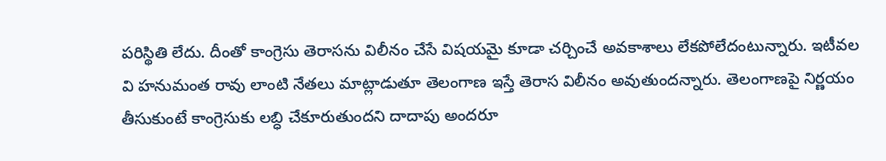పరిస్థితి లేదు. దీంతో కాంగ్రెసు తెరాసను విలీనం చేసే విషయమై కూడా చర్చించే అవకాశాలు లేకపోలేదంటున్నారు. ఇటీవల వి హనుమంత రావు లాంటి నేతలు మాట్లాడుతూ తెలంగాణ ఇస్తే తెరాస విలీనం అవుతుందన్నారు. తెలంగాణపై నిర్ణయం తీసుకుంటే కాంగ్రెసుకు లబ్ధి చేకూరుతుందని దాదాపు అందరూ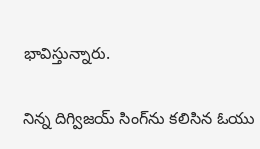భావిస్తున్నారు.

నిన్న దిగ్విజయ్ సింగ్‌ను కలిసిన ఓయు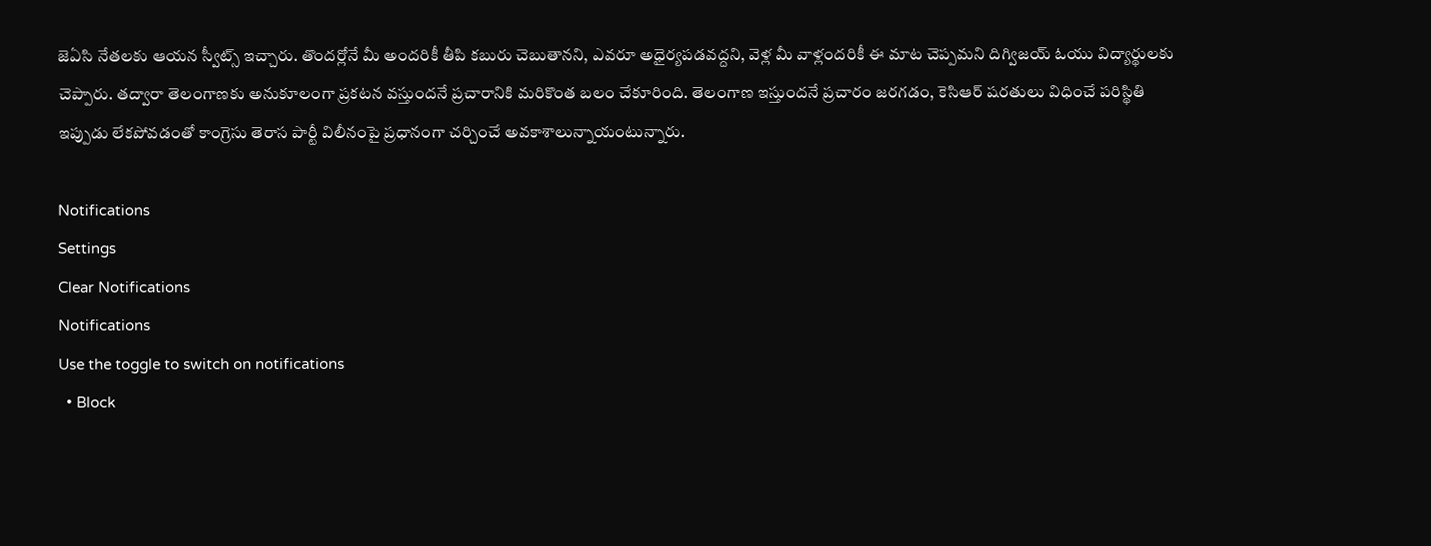జెఏసి నేతలకు ఆయన స్వీట్స్ ఇచ్చారు. తొందర్లోనే మీ అందరికీ తీపి కబురు చెబుతానని, ఎవరూ అధైర్యపడవద్దని, వెళ్ల మీ వాళ్లందరికీ ఈ మాట చెప్పమని దిగ్విజయ్ ఓయు విద్యార్థులకు చెప్పారు. తద్వారా తెలంగాణకు అనుకూలంగా ప్రకటన వస్తుందనే ప్రచారానికి మరికొంత బలం చేకూరింది. తెలంగాణ ఇస్తుందనే ప్రచారం జరగడం, కెసిఆర్ షరతులు విధించే పరిస్థితి ఇప్పుడు లేకపోవడంతో కాంగ్రెసు తెరాస పార్టీ విలీనంపై ప్రధానంగా చర్చించే అవకాశాలున్నాయంటున్నారు.

Notifications
Settings
Clear Notifications
Notifications
Use the toggle to switch on notifications
  • Block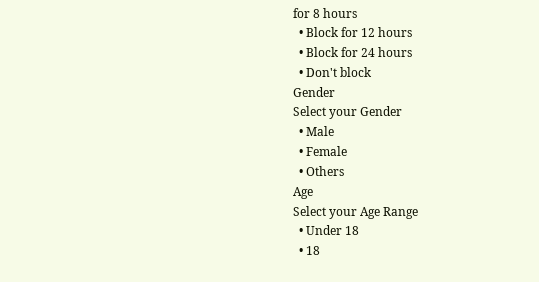for 8 hours
  • Block for 12 hours
  • Block for 24 hours
  • Don't block
Gender
Select your Gender
  • Male
  • Female
  • Others
Age
Select your Age Range
  • Under 18
  • 18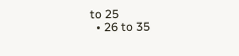to 25
  • 26 to 35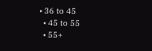• 36 to 45
  • 45 to 55
  • 55+